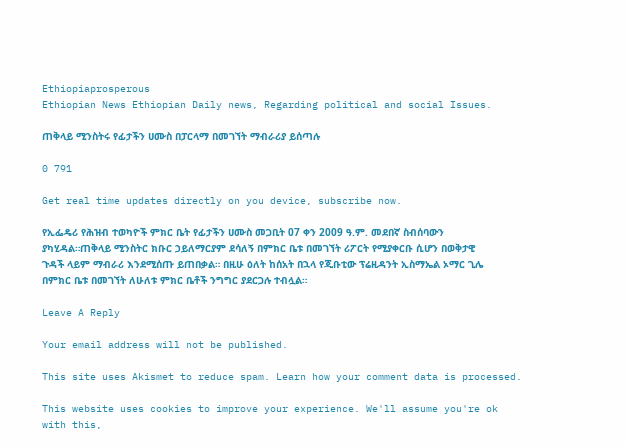Ethiopiaprosperous
Ethiopian News Ethiopian Daily news, Regarding political and social Issues.

ጠቅላይ ሚንስትሩ የፊታችን ሀሙስ በፓርላማ በመገኘት ማብራሪያ ይሰጣሉ

0 791

Get real time updates directly on you device, subscribe now.

የኢፌዴሪ የሕዝብ ተወካዮች ምክር ቤት የፊታችን ሀሙስ መጋቢት 07 ቀን 2009 ዓ.ም. መደበኛ ስብሰባውን ያካሂዳል።ጠቅላይ ሚንስትር ክቡር ኃይለማርያም ደሳለኝ በምክር ቤቱ በመገኘት ሪፖርት የሚያቀርቡ ሲሆን በወቅታዊ ጉዳች ላይም ማብራሪ እንደሚሰጡ ይጠበቃል። በዚሁ ዕለት ከሰአት በኋላ የጂቡቲው ፕሬዚዳንት ኢስማኤል ኦማር ጊሌ በምክር ቤቱ በመገኘት ለሁለቱ ምክር ቤቶች ንግግር ያደርጋሉ ተብሏል።

Leave A Reply

Your email address will not be published.

This site uses Akismet to reduce spam. Learn how your comment data is processed.

This website uses cookies to improve your experience. We'll assume you're ok with this,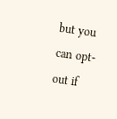but you can opt-out if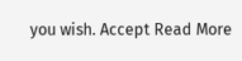you wish. Accept Read More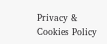Privacy & Cookies Policy